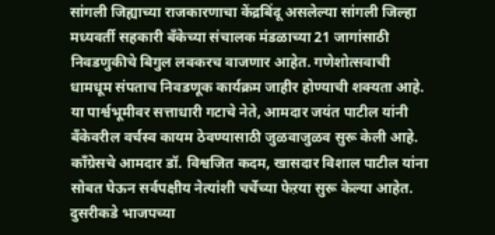सांगली जिह्याच्या राजकारणाचा केंद्रबिंदू असलेल्या सांगली जिल्हा मध्यवर्ती सहकारी बँकेच्या संचालक मंडळाच्या 21 जागांसाठी निवडणुकीचे बिगुल लवकरच वाजणार आहेत. गणेशोत्सवाची धामधूम संपताच निवडणूक कार्यक्रम जाहीर होण्याची शक्यता आहे. या पार्श्वभूमीवर सत्ताधारी गटाचे नेते, आमदार जयंत पाटील यांनी बँकेवरील वर्चस्व कायम ठेवण्यासाठी जुळवाजुळव सुरू केली आहे. काँग्रेसचे आमदार डॉ. विश्वजित कदम, खासदार विशाल पाटील यांना सोबत घेऊन सर्वपक्षीय नेत्यांशी चर्चेच्या फेऱया सुरू केल्या आहेत. दुसरीकडे भाजपच्या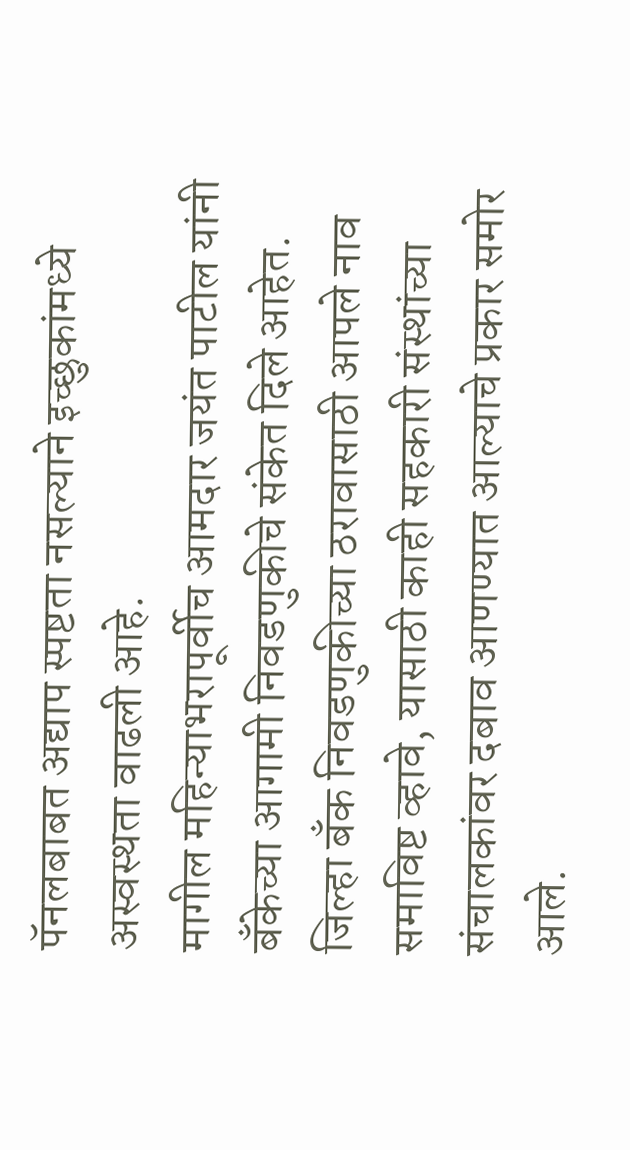पॅनलबाबत अद्याप स्पष्टता नसल्याने इच्छुकांमध्ये अस्वस्थता वाढली आहे.
मागील महिन्याभरापूर्वीच आमदार जयंत पाटील यांनी बँकेच्या आगामी निवडणुकीचे संकेत दिले आहेत. जिल्हा बँक निवडणुकीच्या ठरावासाठी आपले नाव समाविष्ट व्हावे, यासाठी काही सहकारी संस्थांच्या संचालकांवर दबाव आणण्यात आल्याचे प्रकार समोर आले.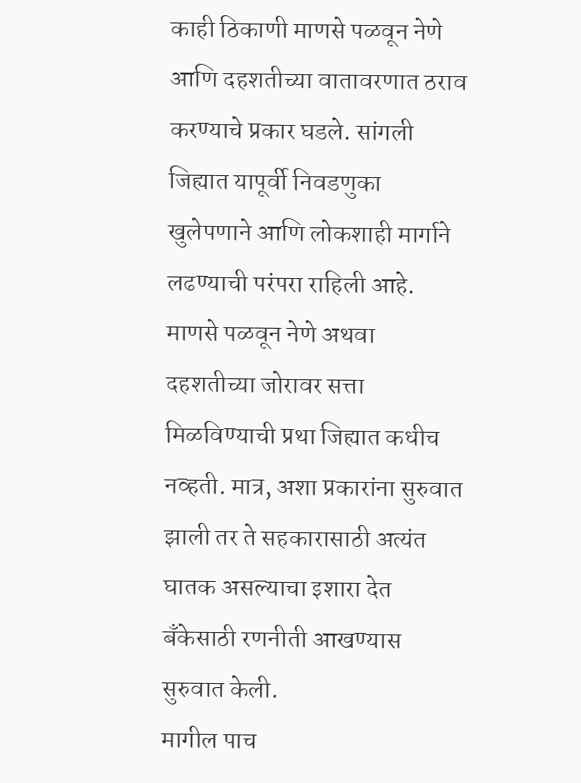काही ठिकाणी माणसे पळवून नेणे आणि दहशतीच्या वातावरणात ठराव करण्याचे प्रकार घडले. सांगली जिह्यात यापूर्वी निवडणुका खुलेपणाने आणि लोकशाही मार्गाने लढण्याची परंपरा राहिली आहे. माणसे पळवून नेणे अथवा दहशतीच्या जोरावर सत्ता मिळविण्याची प्रथा जिह्यात कधीच नव्हती. मात्र, अशा प्रकारांना सुरुवात झाली तर ते सहकारासाठी अत्यंत घातक असल्याचा इशारा देत बँकेसाठी रणनीती आखण्यास सुरुवात केली.
मागील पाच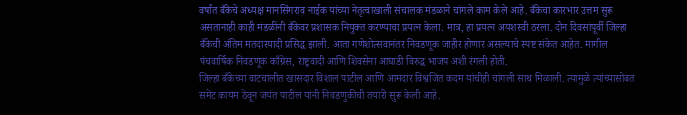वर्षांत बँकेचे अध्यक्ष मानसिंगराव नाईक यांच्या नेतृत्वाखाली संचालक मंडळाने चांगले काम केले आहे. बँकेचा कारभार उत्तम सुरू असतानाही काही मंडळींनी बँकेवर प्रशासक नियुक्त करण्याचा प्रयत्न केला. मात्र, हा प्रयत्न अयशस्वी ठरला. दोन दिवसांपूर्वी जिल्हा बँकेची अंतिम मतदारयादी प्रसिद्ध झाली. आता गणेशोत्सवानंतर निवडणूक जाहीर होणार असल्याचे स्पष्ट संकेत आहेत. मागील पंचवार्षिक निवडणूक काँग्रेस, राष्ट्रवादी आणि शिवसेना आघाडी विरुद्ध भाजप अशी रंगली होती.
जिल्हा बँकेच्या वाटचालीत खासदार विशाल पाटील आणि आमदार विश्वजित कदम यांचीही चांगली साथ मिळाली. त्यामुळे त्यांच्यासोबत समेट कायम ठेवून जयंत पाटील यांनी निवडणुकीची तयारी सुरू केली आहे.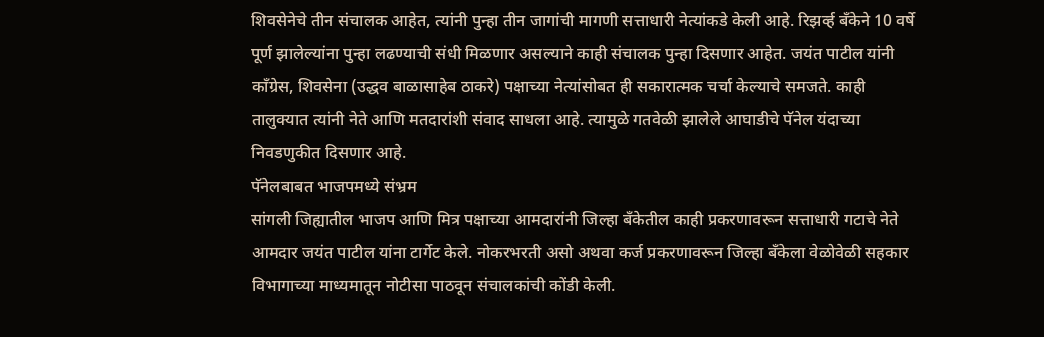शिवसेनेचे तीन संचालक आहेत, त्यांनी पुन्हा तीन जागांची मागणी सत्ताधारी नेत्यांकडे केली आहे. रिझर्व्ह बँकेने 10 वर्षे पूर्ण झालेल्यांना पुन्हा लढण्याची संधी मिळणार असल्याने काही संचालक पुन्हा दिसणार आहेत. जयंत पाटील यांनी काँग्रेस, शिवसेना (उद्धव बाळासाहेब ठाकरे) पक्षाच्या नेत्यांसोबत ही सकारात्मक चर्चा केल्याचे समजते. काही तालुक्यात त्यांनी नेते आणि मतदारांशी संवाद साधला आहे. त्यामुळे गतवेळी झालेले आघाडीचे पॅनेल यंदाच्या निवडणुकीत दिसणार आहे.
पॅनेलबाबत भाजपमध्ये संभ्रम
सांगली जिह्यातील भाजप आणि मित्र पक्षाच्या आमदारांनी जिल्हा बँकेतील काही प्रकरणावरून सत्ताधारी गटाचे नेते आमदार जयंत पाटील यांना टार्गेट केले. नोकरभरती असो अथवा कर्ज प्रकरणावरून जिल्हा बँकेला वेळोवेळी सहकार विभागाच्या माध्यमातून नोटीसा पाठवून संचालकांची कोंडी केली.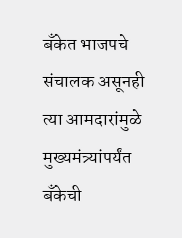बँकेत भाजपचे संचालक असूनही त्या आमदारांमुळे मुख्यमंत्र्यांपर्यंत बँकेची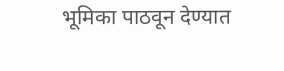भूमिका पाठवून देण्यात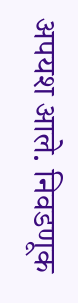अपयश आले. निवडणूक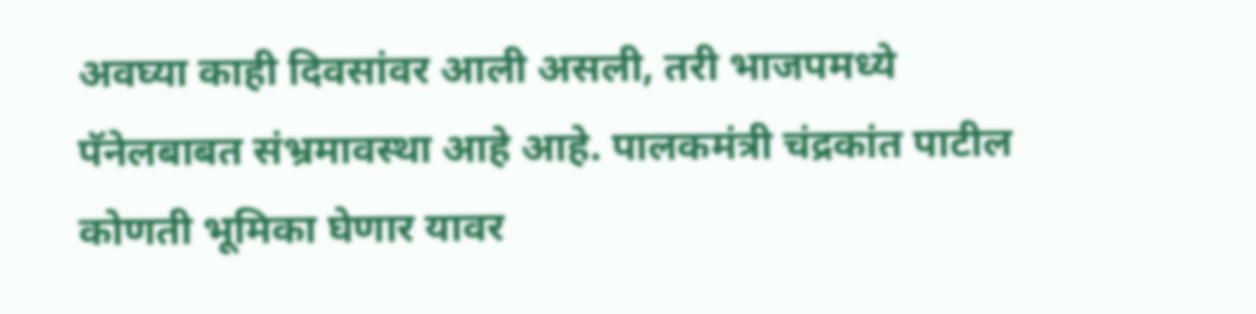अवघ्या काही दिवसांवर आली असली, तरी भाजपमध्ये पॅनेलबाबत संभ्रमावस्था आहे आहे. पालकमंत्री चंद्रकांत पाटील कोणती भूमिका घेणार यावर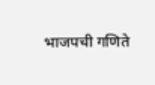भाजपची गणिते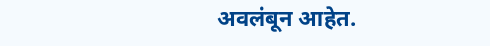अवलंबून आहेत.